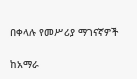በቀላሉ የመሥሪያ ማገናኛዎች

ከአማራ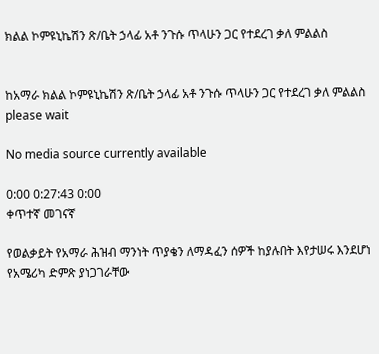ክልል ኮምዩኒኬሽን ጽ/ቤት ኃላፊ አቶ ንጉሱ ጥላሁን ጋር የተደረገ ቃለ ምልልስ


ከአማራ ክልል ኮምዩኒኬሽን ጽ/ቤት ኃላፊ አቶ ንጉሱ ጥላሁን ጋር የተደረገ ቃለ ምልልስ
please wait

No media source currently available

0:00 0:27:43 0:00
ቀጥተኛ መገናኛ

የወልቃይት የአማራ ሕዝብ ማንነት ጥያቄን ለማዳፈን ሰዎች ከያሉበት እየታሠሩ እንደሆነ የአሜሪካ ድምጽ ያነጋገራቸው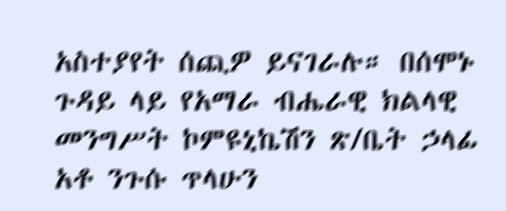አስተያየት ሰጪዎ ይናገራሉ። በሰሞኑ ጉዳይ ላይ የአማራ ብሔራዊ ክልላዊ መንግሥት ኮምዩኒኬሽን ጽ/ቤት ኃላፊ አቶ ንጉሱ ጥላሁን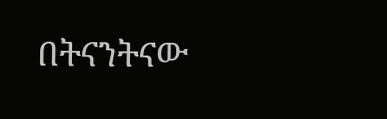በትናንትናው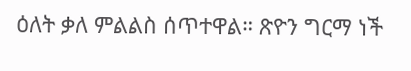ዕለት ቃለ ምልልስ ሰጥተዋል። ጽዮን ግርማ ነች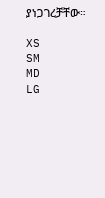ያነጋገረቻቸው።

XS
SM
MD
LG